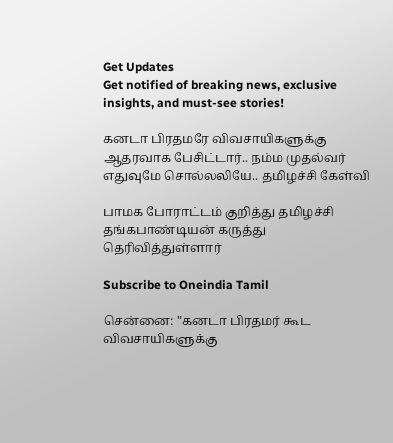Get Updates
Get notified of breaking news, exclusive insights, and must-see stories!

கனடா பிரதமரே விவசாயிகளுக்கு ஆதரவாக பேசிட்டார்.. நம்ம முதல்வர் எதுவுமே சொல்லலியே.. தமிழச்சி கேள்வி

பாமக போராட்டம் குறித்து தமிழச்சி தங்கபாண்டியன் கருத்து தெரிவித்துள்ளார்

Subscribe to Oneindia Tamil

சென்னை: "கனடா பிரதமர் கூட விவசாயிகளுக்கு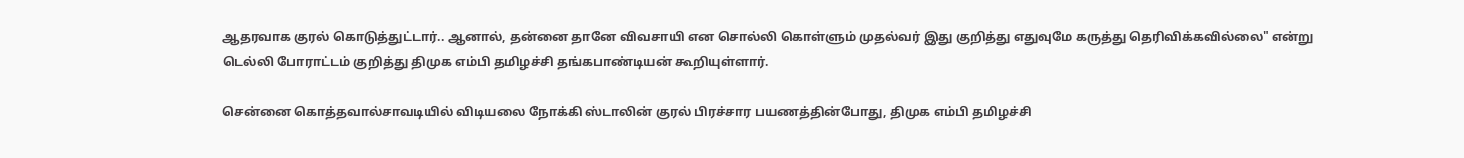ஆதரவாக குரல் கொடுத்துட்டார்.. ஆனால், தன்னை தானே விவசாயி என சொல்லி கொள்ளும் முதல்வர் இது குறித்து எதுவுமே கருத்து தெரிவிக்கவில்லை" என்று டெல்லி போராட்டம் குறித்து திமுக எம்பி தமிழச்சி தங்கபாண்டியன் கூறியுள்ளார்.

சென்னை கொத்தவால்சாவடியில் விடியலை நோக்கி ஸ்டாலின் குரல் பிரச்சார பயணத்தின்போது, திமுக எம்பி தமிழச்சி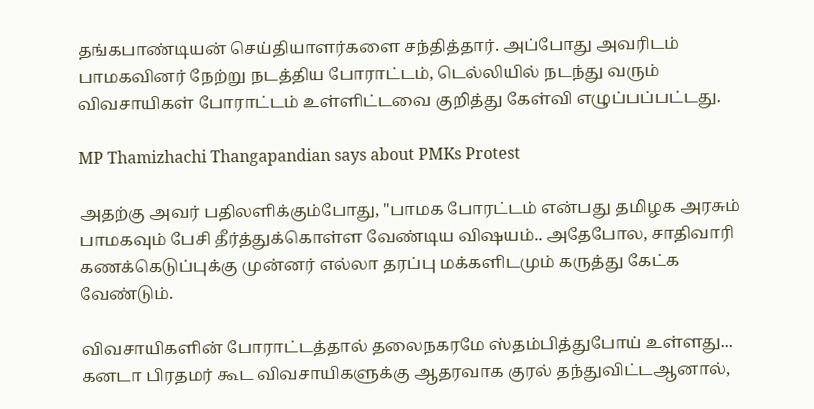தங்கபாண்டியன் செய்தியாளர்களை சந்தித்தார். அப்போது அவரிடம் பாமகவினர் நேற்று நடத்திய போராட்டம், டெல்லியில் நடந்து வரும் விவசாயிகள் போராட்டம் உள்ளிட்டவை குறித்து கேள்வி எழுப்பப்பட்டது.

MP Thamizhachi Thangapandian says about PMKs Protest

அதற்கு அவர் பதிலளிக்கும்போது, "பாமக போரட்டம் என்பது தமிழக அரசும் பாமகவும் பேசி தீர்த்துக்கொள்ள வேண்டிய விஷயம்.. அதேபோல, சாதிவாரி கணக்கெடுப்புக்கு முன்னர் எல்லா தரப்பு மக்களிடமும் கருத்து கேட்க வேண்டும்.

விவசாயிகளின் போராட்டத்தால் தலைநகரமே ஸ்தம்பித்துபோய் உள்ளது... கனடா பிரதமர் கூட விவசாயிகளுக்கு ஆதரவாக குரல் தந்துவிட்டஆனால்,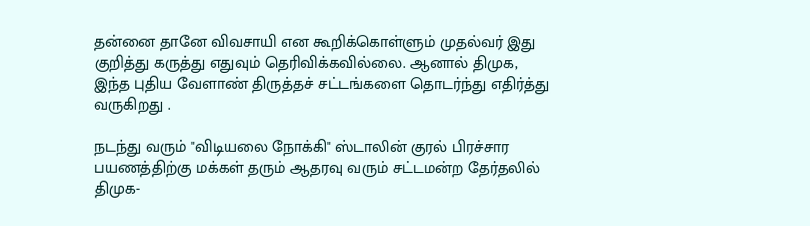தன்னை தானே விவசாயி என கூறிக்கொள்ளும் முதல்வர் இது குறித்து கருத்து எதுவும் தெரிவிக்கவில்லை. ஆனால் திமுக, இந்த புதிய வேளாண் திருத்தச் சட்டங்களை தொடர்ந்து எதிர்த்து வருகிறது .

நடந்து வரும் "விடியலை நோக்கி" ஸ்டாலின் குரல் பிரச்சார பயணத்திற்கு மக்கள் தரும் ஆதரவு வரும் சட்டமன்ற தேர்தலில் திமுக-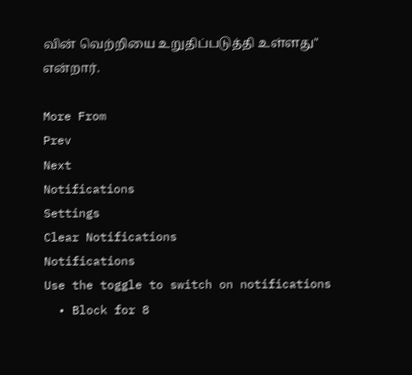வின் வெற்றியை உறுதிப்படுத்தி உள்ளது" என்றார்.

More From
Prev
Next
Notifications
Settings
Clear Notifications
Notifications
Use the toggle to switch on notifications
  • Block for 8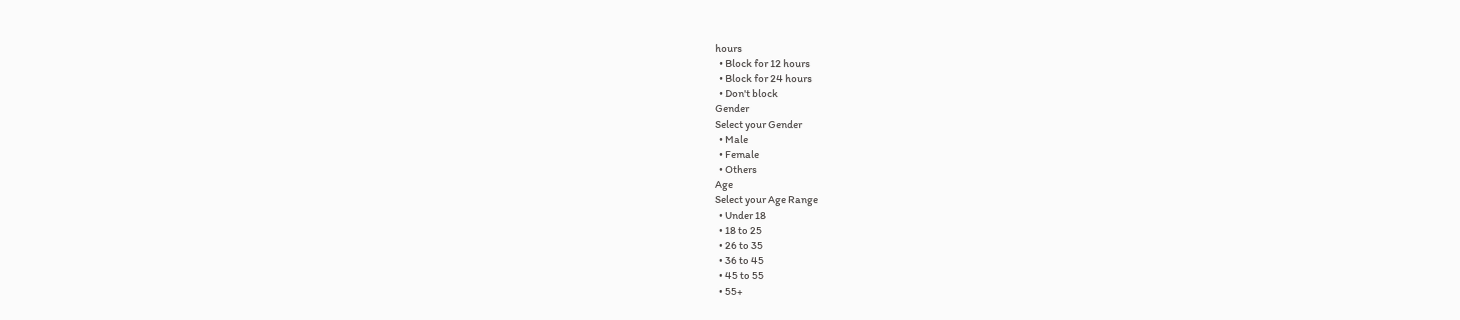hours
  • Block for 12 hours
  • Block for 24 hours
  • Don't block
Gender
Select your Gender
  • Male
  • Female
  • Others
Age
Select your Age Range
  • Under 18
  • 18 to 25
  • 26 to 35
  • 36 to 45
  • 45 to 55
  • 55+